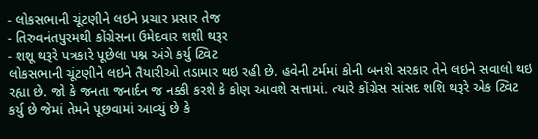- લોકસભાની ચૂંટણીને લઇને પ્રચાર પ્રસાર તેજ
- તિરુવનંતપુરમથી કોંગ્રેસના ઉમેદવાર શશી થરૂર
- શશૂ થરૂરે પત્રકારે પૂછેલા પશ્ન અંગે કર્યુ ટ્વિટ
લોકસભાની ચૂંટણીને લઇને તૈયારીઓ તડામાર થઇ રહી છે. હવેની ટર્મમાં કોની બનશે સરકાર તેને લઇને સવાલો થઇ રહ્યા છે. જો કે જનતા જનાર્દન જ નક્કી કરશે કે કોણ આવશે સત્તામાં. ત્યારે કોંગ્રેસ સાંસદ શશિ થરૂરે એક ટ્વિટ કર્યુ છે જેમાં તેમને પૂછવામાં આવ્યું છે કે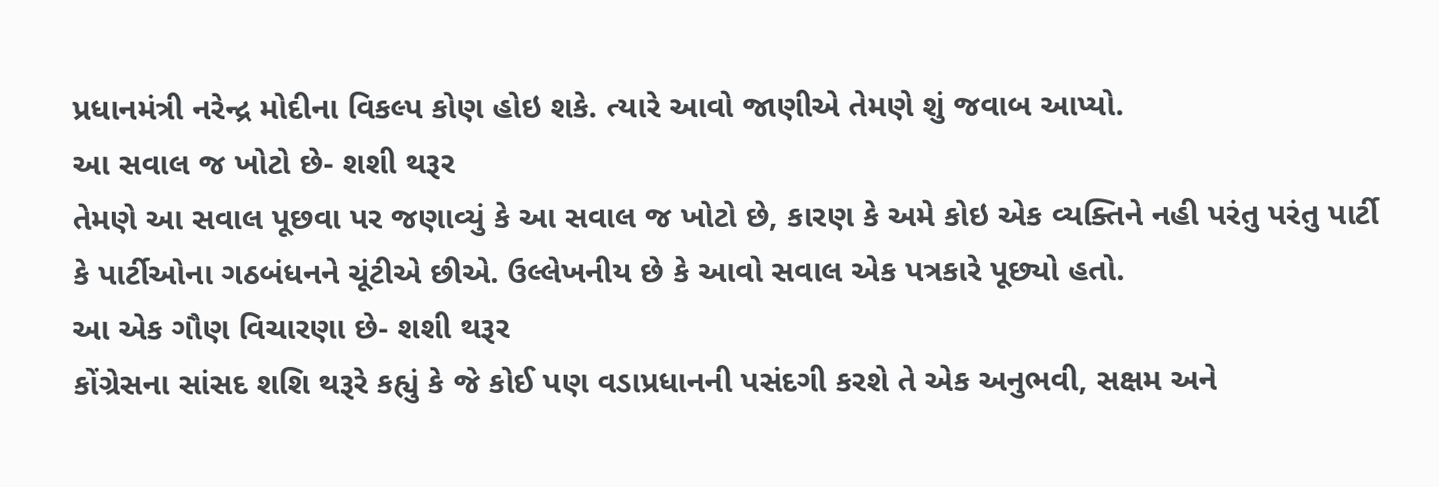પ્રધાનમંત્રી નરેન્દ્ર મોદીના વિકલ્પ કોણ હોઇ શકે. ત્યારે આવો જાણીએ તેમણે શું જવાબ આપ્યો.
આ સવાલ જ ખોટો છે- શશી થરૂર
તેમણે આ સવાલ પૂછવા પર જણાવ્યું કે આ સવાલ જ ખોટો છે, કારણ કે અમે કોઇ એક વ્યક્તિને નહી પરંતુ પરંતુ પાર્ટી કે પાર્ટીઓના ગઠબંધનને ચૂંટીએ છીએ. ઉલ્લેખનીય છે કે આવો સવાલ એક પત્રકારે પૂછ્યો હતો.
આ એક ગૌણ વિચારણા છે- શશી થરૂર
કોંગ્રેસના સાંસદ શશિ થરૂરે કહ્યું કે જે કોઈ પણ વડાપ્રધાનની પસંદગી કરશે તે એક અનુભવી, સક્ષમ અને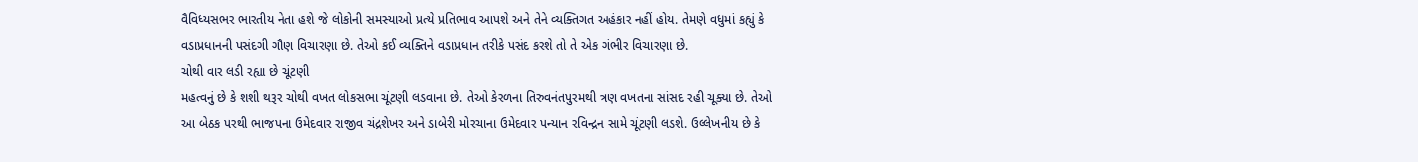વૈવિધ્યસભર ભારતીય નેતા હશે જે લોકોની સમસ્યાઓ પ્રત્યે પ્રતિભાવ આપશે અને તેને વ્યક્તિગત અહંકાર નહીં હોય. તેમણે વધુમાં કહ્યું કે વડાપ્રધાનની પસંદગી ગૌણ વિચારણા છે. તેઓ કઈ વ્યક્તિને વડાપ્રધાન તરીકે પસંદ કરશે તો તે એક ગંભીર વિચારણા છે.
ચોથી વાર લડી રહ્યા છે ચૂંટણી
મહત્વનું છે કે શશી થરૂર ચોથી વખત લોકસભા ચૂંટણી લડવાના છે. તેઓ કેરળના તિરુવનંતપુરમથી ત્રણ વખતના સાંસદ રહી ચૂક્યા છે. તેઓ આ બેઠક પરથી ભાજપના ઉમેદવાર રાજીવ ચંદ્રશેખર અને ડાબેરી મોરચાના ઉમેદવાર પન્યાન રવિન્દ્રન સામે ચૂંટણી લડશે. ઉલ્લેખનીય છે કે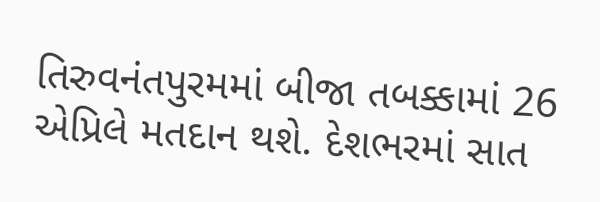તિરુવનંતપુરમમાં બીજા તબક્કામાં 26 એપ્રિલે મતદાન થશે. દેશભરમાં સાત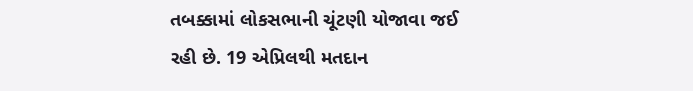તબક્કામાં લોકસભાની ચૂંટણી યોજાવા જઈ રહી છે. 19 એપ્રિલથી મતદાન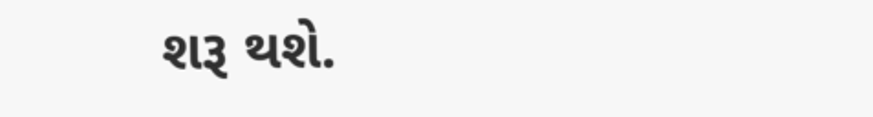શરૂ થશે.